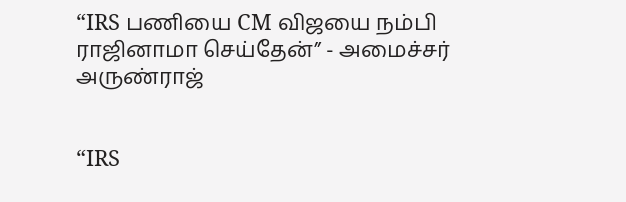“IRS பணியை CM விஜயை நம்பி ராஜினாமா செய்தேன்” - அமைச்சர் அருண்ராஜ்


“IRS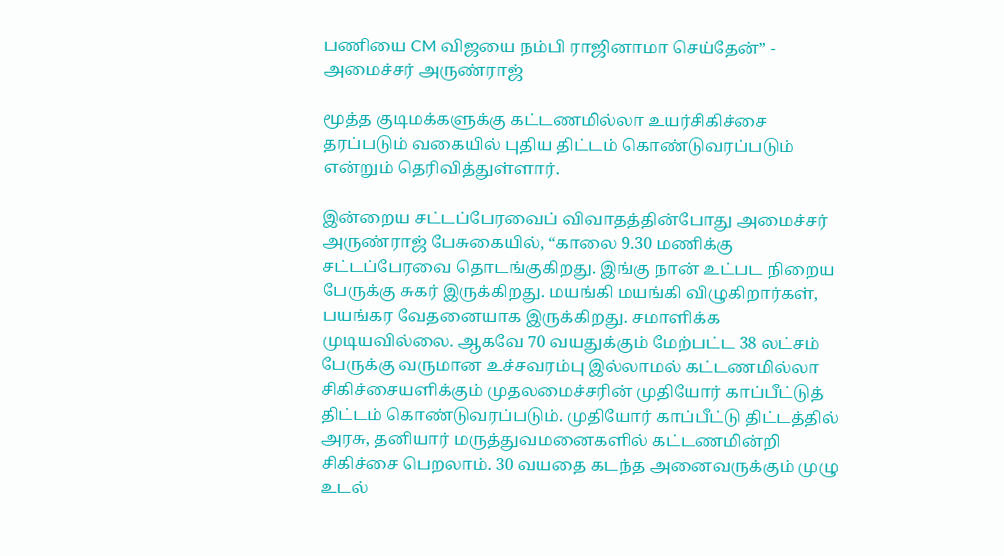பணியை CM விஜயை நம்பி ராஜினாமா செய்தேன்” - அமைச்சர் அருண்ராஜ்

மூத்த குடிமக்களுக்கு கட்டணமில்லா உயர்சிகிச்சை தரப்படும் வகையில் புதிய திட்டம் கொண்டுவரப்படும் என்றும் தெரிவித்துள்ளார்.

இன்றைய சட்டப்பேரவைப் விவாதத்தின்போது அமைச்சர் அருண்ராஜ் பேசுகையில், “காலை 9.30 மணிக்கு சட்டப்பேரவை தொடங்குகிறது. இங்கு நான் உட்பட நிறைய பேருக்கு சுகர் இருக்கிறது. மயங்கி மயங்கி விழுகிறார்கள், பயங்கர வேதனையாக இருக்கிறது. சமாளிக்க முடியவில்லை. ஆகவே 70 வயதுக்கும் மேற்பட்ட 38 லட்சம் பேருக்கு வருமான உச்சவரம்பு இல்லாமல் கட்டணமில்லா சிகிச்சையளிக்கும் முதலமைச்சரின் முதியோர் காப்பீட்டுத் திட்டம் கொண்டுவரப்படும். முதியோர் காப்பீட்டு திட்டத்தில் அரசு, தனியார் மருத்துவமனைகளில் கட்டணமின்றி சிகிச்சை பெறலாம். 30 வயதை கடந்த அனைவருக்கும் முழு உடல்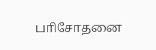பாிசோதனை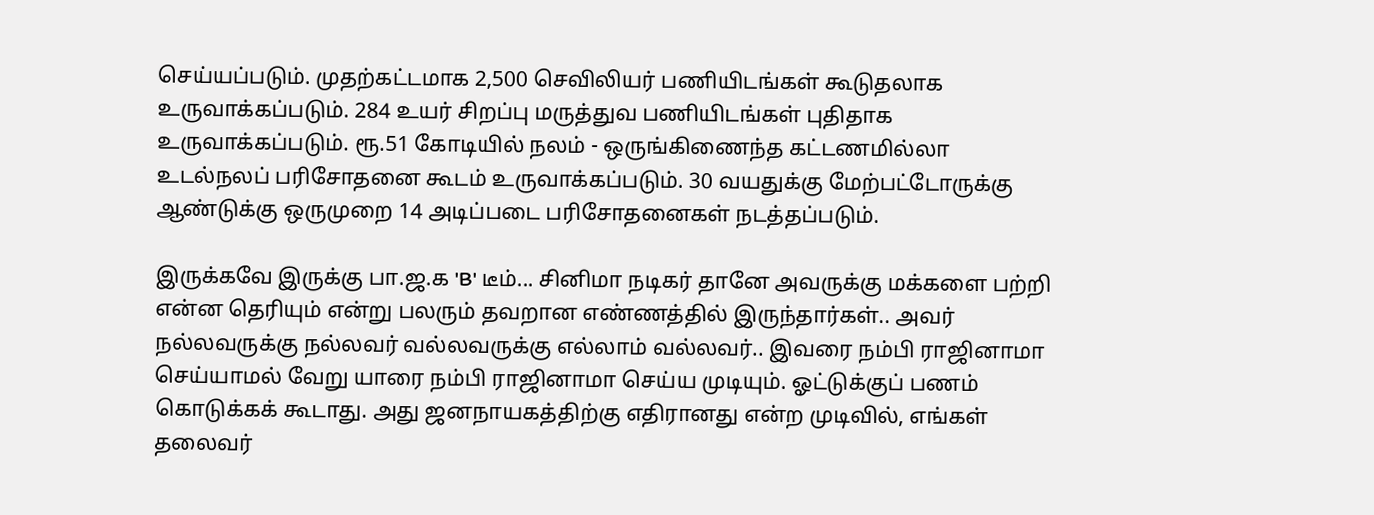செய்யப்படும். முதற்கட்டமாக 2,500 செவிலியர் பணியிடங்கள் கூடுதலாக உருவாக்கப்படும். 284 உயர் சிறப்பு மருத்துவ பணியிடங்கள் புதிதாக உருவாக்கப்படும். ரூ.51 கோடியில் நலம் - ஒருங்கிணைந்த கட்டணமில்லா உடல்நலப் பரிசோதனை கூடம் உருவாக்கப்படும். 30 வயதுக்கு மேற்பட்டோருக்கு ஆண்டுக்கு ஒருமுறை 14 அடிப்படை பரிசோதனைகள் நடத்தப்படும்.

இருக்கவே இருக்கு பா.ஜ.க 'B' டீம்... சினிமா நடிகர் தானே அவருக்கு மக்களை பற்றி என்ன தெரியும் என்று பலரும் தவறான எண்ணத்தில் இருந்தார்கள்.. அவர் நல்லவருக்கு நல்லவர் வல்லவருக்கு எல்லாம் வல்லவர்.. இவரை நம்பி ராஜினாமா செய்யாமல் வேறு யாரை நம்பி ராஜினாமா செய்ய முடியும். ஓட்டுக்குப் பணம் கொடுக்கக் கூடாது. அது ஜனநாயகத்திற்கு எதிரானது என்ற முடிவில், எங்கள் தலைவர்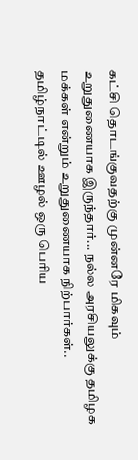கட்சி தொடங்குவதற்கு முன்னரே மிகவும் உறுதுணையாக இருந்தார்... நல்ல அரசியலுக்கு தமிழக மக்கள் என்றும் உறுதுணையாக நிற்பார்கள்.. தமிழ்நாட்டில் ஊழல் ஒரு பெரிய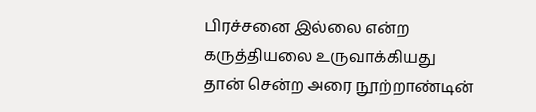பிரச்சனை இல்லை என்ற கருத்தியலை உருவாக்கியது தான் சென்ற அரை நூற்றாண்டின்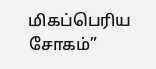மிகப்பெரிய சோகம்”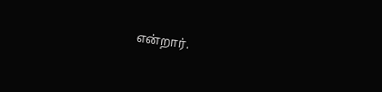என்றார்.